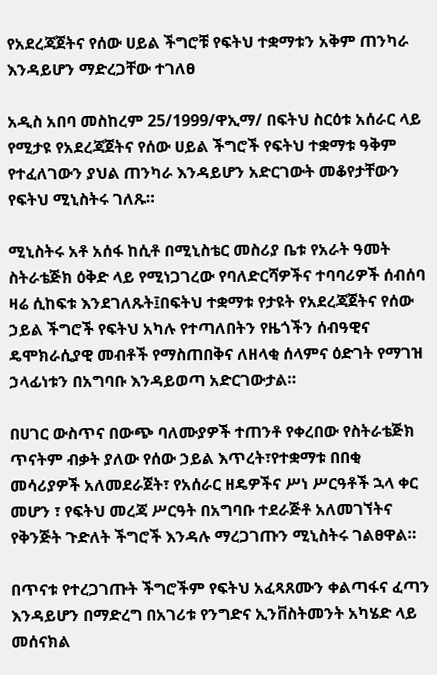የአደረጃጀትና የሰው ሀይል ችግሮቹ የፍትህ ተቋማቱን አቅም ጠንካራ እንዳይሆን ማድረጋቸው ተገለፀ

አዲስ አበባ መስከረም 25/1999/ዋኢማ/ በፍትህ ስርዕቱ አሰራር ላይ የሚታዩ የአደረጃጀትና የሰው ሀይል ችግሮች የፍትህ ተቋማቱ ዓቅም የተፈለገውን ያህል ጠንካራ እንዳይሆን አድርገውት መቆየታቸውን የፍትህ ሚኒስትሩ ገለጹ።

ሚኒስትሩ አቶ አሰፋ ከሲቶ በሚኒስቴር መስሪያ ቤቱ የአራት ዓመት ስትራቴጅክ ዕቅድ ላይ የሚነጋገረው የባለድርሻዎችና ተባባሪዎች ሰብሰባ ዛሬ ሲከፍቱ እንደገለጹት፤በፍትህ ተቋማቱ የታዩት የአደረጃጀትና የሰው ኃይል ችግሮች የፍትህ አካሉ የተጣለበትን የዜጎችን ሰብዓዊና ዴሞክራሲያዊ መብቶች የማስጠበቅና ለዘላቂ ሰላምና ዕድገት የማገዝ ኃላፊነቱን በአግባቡ እንዳይወጣ አድርገውታል።

በሀገር ውስጥና በውጭ ባለሙያዎች ተጠንቶ የቀረበው የስትራቴጅክ ጥናትም ብቃት ያለው የሰው ኃይል እጥረት፣የተቋማቱ በበቂ መሳሪያዎች አለመደራጀት፣ የአሰራር ዘዴዎችና ሥነ ሥርዓቶች ኋላ ቀር መሆን ፣ የፍትህ መረጃ ሥርዓት በአግባቡ ተደራጅቶ አለመገኘትና የቅንጅት ጉድለት ችግሮች እንዳሉ ማረጋገጡን ሚኒስትሩ ገልፀዋል።

በጥናቱ የተረጋገጡት ችግሮችም የፍትህ አፈጻጸሙን ቀልጣፋና ፈጣን እንዳይሆን በማድረግ በአገሪቱ የንግድና ኢንቨስትመንት አካሄድ ላይ መሰናክል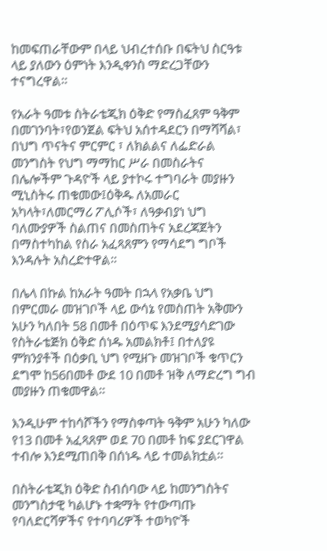ከመፍጠራቸውም በላይ ህብረተሰቡ በፍትህ ስርዓቱ ላይ ያለውን ዕምነት እንዲቀንስ ማድረጋቸውን ተናግረዋል።

የአራት ዓመቱ ስትራቴጂክ ዕቅድ የማስፈጸም ዓቅም በመገንባት፣የወንጀል ፍትህ አሰተዳደርን በማሻሻል፣ በህግ ጥናትና ምርምር ፣ ለክልልና ለፌድራል መንግስት የህግ ማማከር ሥራ በመስራትና በሌሎችም ጉዳዮች ላይ ያተኮሩ ተግባራት መያዙን ሚኒስትሩ ጠቁመው፤ዕቅዱ ለአመራር አካላት፣ለመርማሪ ፖሊሶች፣ ለዓቃብያነ ህግ ባለሙያዎች ስልጠና በመስጠትና አደረጃጀትን በማስተካከል የስራ አፈጻጸምን የማሳደግ ግቦች እንዳሉት አስረድተዋል።

በሌላ በኩል ከአራት ዓመት በኋላ የአቃቤ ህግ በምርመራ መዝገቦች ላይ ውሳኔ የመስጠት አቅሙን አሁን ካለበት 58 በመቶ በዕጥፍ እንደሚያሳድገው የስትራቴጅክ ዕቅድ ሰነዱ አመልክቶ፤ በተለያዩ ምክንያቶች በዕቃቢ ህግ የሚዘጉ መዝገቦች ቁጥርን ደግሞ ከ56በመቶ ውደ 10 በመቶ ዝቅ ለማድረግ ግብ መያዙን ጠቁመዋል።

እንዲሁም ተከሳሾችን የማስቀጣት ዓቅም አሁን ካለው የ13 በመቶ አፈጻጸም ወደ 70 በመቶ ከፍ ያደርገዋል ተብሎ እንደሚጠበቅ በሰነዱ ላይ ተመልክቷል።

በስትራቴጂክ ዕቅድ ስብሰባው ላይ ከመንግስትና መንግስታዊ ካልሆኑ ተቋማት የተውጣጡ የባለድርሻዎችና የተባባሪዎች ተወካዮች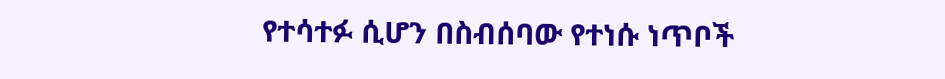የተሳተፉ ሲሆን በስብሰባው የተነሱ ነጥቦች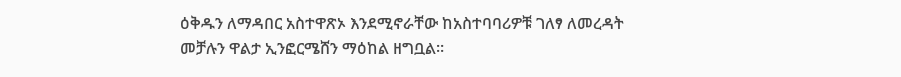ዕቅዱን ለማዳበር አስተዋጽኦ እንደሚኖራቸው ከአስተባባሪዎቹ ገለፃ ለመረዳት መቻሉን ዋልታ ኢንፎርሜሸን ማዕከል ዘግቧል።